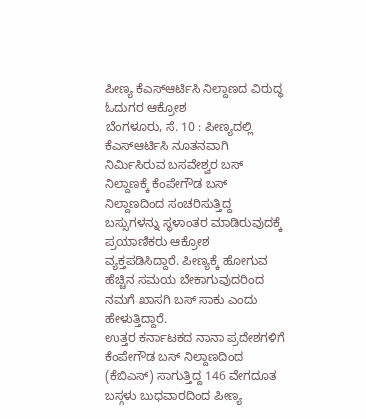ಪೀಣ್ಯ ಕೆಎಸ್ಆರ್ಟಿಸಿ ನಿಲ್ದಾಣದ ವಿರುದ್ಧ ಓದುಗರ ಆಕ್ರೋಶ
ಬೆಂಗಳೂರು, ಸೆ. 10 : ಪೀಣ್ಯದಲ್ಲಿ ಕೆಎಸ್ಆರ್ಟಿಸಿ ನೂತನವಾಗಿ ನಿರ್ಮಿಸಿರುವ ಬಸವೇಶ್ವರ ಬಸ್ ನಿಲ್ದಾಣಕ್ಕೆ ಕೆಂಪೇಗೌಡ ಬಸ್ ನಿಲ್ದಾಣದಿಂದ ಸಂಚರಿಸುತ್ತಿದ್ದ ಬಸ್ಸುಗಳನ್ನು ಸ್ಥಳಾಂತರ ಮಾಡಿರುವುದಕ್ಕೆ ಪ್ರಯಾಣಿಕರು ಆಕ್ರೋಶ ವ್ಯಕ್ತಪಡಿಸಿದ್ದಾರೆ. ಪೀಣ್ಯಕ್ಕೆ ಹೋಗುವ ಹೆಚ್ಚಿನ ಸಮಯ ಬೇಕಾಗುವುದರಿಂದ ನಮಗೆ ಖಾಸಗಿ ಬಸ್ ಸಾಕು ಎಂದು ಹೇಳುತ್ತಿದ್ದಾರೆ.
ಉತ್ತರ ಕರ್ನಾಟಕದ ನಾನಾ ಪ್ರದೇಶಗಳಿಗೆ ಕೆಂಪೇಗೌಡ ಬಸ್ ನಿಲ್ದಾಣದಿಂದ (ಕೆಬಿಎಸ್) ಸಾಗುತ್ತಿದ್ದ 146 ವೇಗದೂತ ಬಸ್ಗಳು ಬುಧವಾರದಿಂದ ಪೀಣ್ಯ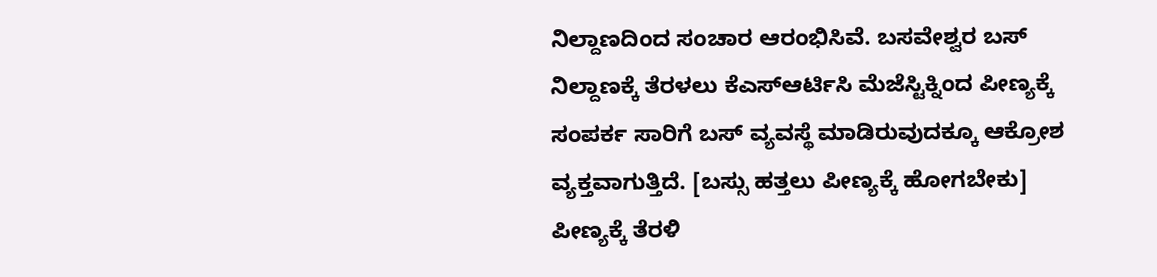ನಿಲ್ದಾಣದಿಂದ ಸಂಚಾರ ಆರಂಭಿಸಿವೆ. ಬಸವೇಶ್ವರ ಬಸ್ ನಿಲ್ದಾಣಕ್ಕೆ ತೆರಳಲು ಕೆಎಸ್ಆರ್ಟಿಸಿ ಮೆಜೆಸ್ಟಿಕ್ನಿಂದ ಪೀಣ್ಯಕ್ಕೆ ಸಂಪರ್ಕ ಸಾರಿಗೆ ಬಸ್ ವ್ಯವಸ್ಥೆ ಮಾಡಿರುವುದಕ್ಕೂ ಆಕ್ರೋಶ ವ್ಯಕ್ತವಾಗುತ್ತಿದೆ. [ಬಸ್ಸು ಹತ್ತಲು ಪೀಣ್ಯಕ್ಕೆ ಹೋಗಬೇಕು]
ಪೀಣ್ಯಕ್ಕೆ ತೆರಳಿ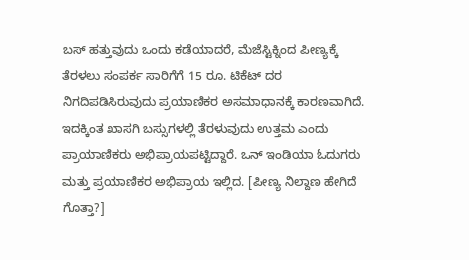ಬಸ್ ಹತ್ತುವುದು ಒಂದು ಕಡೆಯಾದರೆ, ಮೆಜೆಸ್ಟಿಕ್ನಿಂದ ಪೀಣ್ಯಕ್ಕೆ ತೆರಳಲು ಸಂಪರ್ಕ ಸಾರಿಗೆಗೆ 15 ರೂ. ಟಿಕೆಟ್ ದರ ನಿಗದಿಪಡಿಸಿರುವುದು ಪ್ರಯಾಣಿಕರ ಅಸಮಾಧಾನಕ್ಕೆ ಕಾರಣವಾಗಿದೆ. ಇದಕ್ಕಿಂತ ಖಾಸಗಿ ಬಸ್ಸುಗಳಲ್ಲಿ ತೆರಳುವುದು ಉತ್ತಮ ಎಂದು ಪ್ರಾಯಾಣಿಕರು ಅಭಿಪ್ರಾಯಪಟ್ಟಿದ್ದಾರೆ. ಒನ್ ಇಂಡಿಯಾ ಓದುಗರು ಮತ್ತು ಪ್ರಯಾಣಿಕರ ಅಭಿಪ್ರಾಯ ಇಲ್ಲಿದ. [ಪೀಣ್ಯ ನಿಲ್ದಾಣ ಹೇಗಿದೆ ಗೊತ್ತಾ?]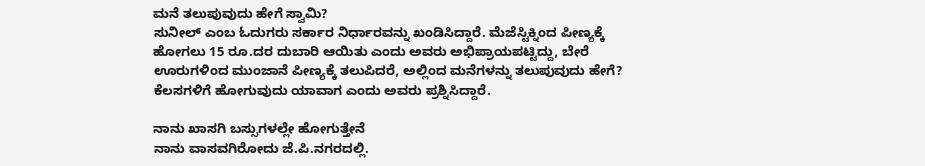ಮನೆ ತಲುಪುವುದು ಹೇಗೆ ಸ್ವಾಮಿ?
ಸುನೀಲ್ ಎಂಬ ಓದುಗರು ಸರ್ಕಾರ ನಿರ್ಧಾರವನ್ನು ಖಂಡಿಸಿದ್ದಾರೆ. ಮೆಜೆಸ್ಟಿಕ್ನಿಂದ ಪೀಣ್ಯಕ್ಕೆ ಹೋಗಲು 15 ರೂ.ದರ ದುಬಾರಿ ಆಯಿತು ಎಂದು ಅವರು ಅಭಿಪ್ರಾಯಪಟ್ಟಿದ್ದು, ಬೇರೆ ಊರುಗಳಿಂದ ಮುಂಜಾನೆ ಪೀಣ್ಯಕ್ಕೆ ತಲುಪಿದರೆ, ಅಲ್ಲಿಂದ ಮನೆಗಳನ್ನು ತಲುಪುವುದು ಹೇಗೆ? ಕೆಲಸಗಳಿಗೆ ಹೋಗುವುದು ಯಾವಾಗ ಎಂದು ಅವರು ಪ್ರಶ್ನಿಸಿದ್ದಾರೆ.

ನಾನು ಖಾಸಗಿ ಬಸ್ಸುಗಳಲ್ಲೇ ಹೋಗುತ್ತೇನೆ
ನಾನು ವಾಸವಗಿರೋದು ಜೆ.ಪಿ.ನಗರದಲ್ಲಿ.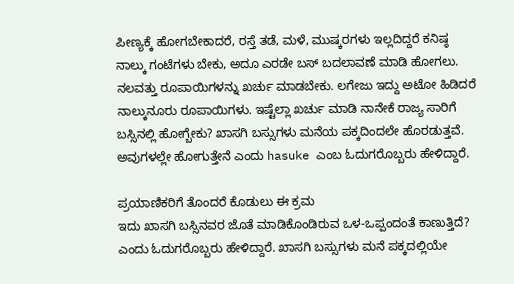ಪೀಣ್ಯಕ್ಕೆ ಹೋಗಬೇಕಾದರೆ, ರಸ್ತೆ ತಡೆ, ಮಳೆ, ಮುಷ್ಕರಗಳು ಇಲ್ಲದಿದ್ದರೆ ಕನಿಷ್ಠ ನಾಲ್ಕು ಗಂಟೆಗಳು ಬೇಕು, ಅದೂ ಎರಡೇ ಬಸ್ ಬದಲಾವಣೆ ಮಾಡಿ ಹೋಗಲು. ನಲವತ್ತು ರೂಪಾಯಿಗಳನ್ನು ಖರ್ಚು ಮಾಡಬೇಕು. ಲಗೇಜು ಇದ್ದು ಅಟೋ ಹಿಡಿದರೆ ನಾಲ್ಕುನೂರು ರೂಪಾಯಿಗಳು. ಇಷ್ಟೆಲ್ಲಾ ಖರ್ಚು ಮಾಡಿ ನಾನೇಕೆ ರಾಜ್ಯ ಸಾರಿಗೆ ಬಸ್ಸಿನಲ್ಲಿ ಹೋಗ್ಬೇಕು? ಖಾಸಗಿ ಬಸ್ಸುಗಳು ಮನೆಯ ಪಕ್ಕದಿಂದಲೇ ಹೊರಡುತ್ತವೆ. ಅವುಗಳಲ್ಲೇ ಹೋಗುತ್ತೇನೆ ಎಂದು hasuke ಎಂಬ ಓದುಗರೊಬ್ಬರು ಹೇಳಿದ್ದಾರೆ.

ಪ್ರಯಾಣಿಕರಿಗೆ ತೊಂದರೆ ಕೊಡುಲು ಈ ಕ್ರಮ
ಇದು ಖಾಸಗಿ ಬಸ್ಸಿನವರ ಜೊತೆ ಮಾಡಿಕೊಂಡಿರುವ ಒಳ-ಒಪ್ಪಂದಂತೆ ಕಾಣುತ್ತಿದೆ? ಎಂದು ಓದುಗರೊಬ್ಬರು ಹೇಳಿದ್ದಾರೆ. ಖಾಸಗಿ ಬಸ್ಸುಗಳು ಮನೆ ಪಕ್ಕದಲ್ಲಿಯೇ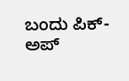ಬಂದು ಪಿಕ್-ಅಪ್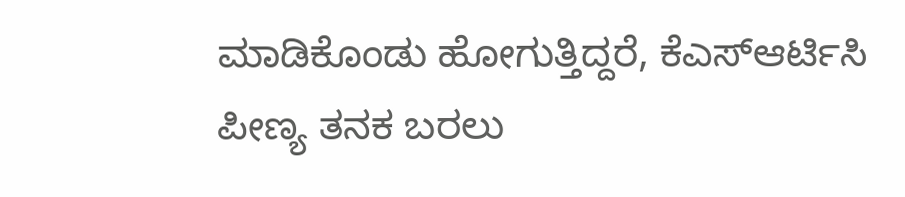ಮಾಡಿಕೊಂಡು ಹೋಗುತ್ತಿದ್ದರೆ, ಕೆಎಸ್ಆರ್ಟಿಸಿ ಪೀಣ್ಯ ತನಕ ಬರಲು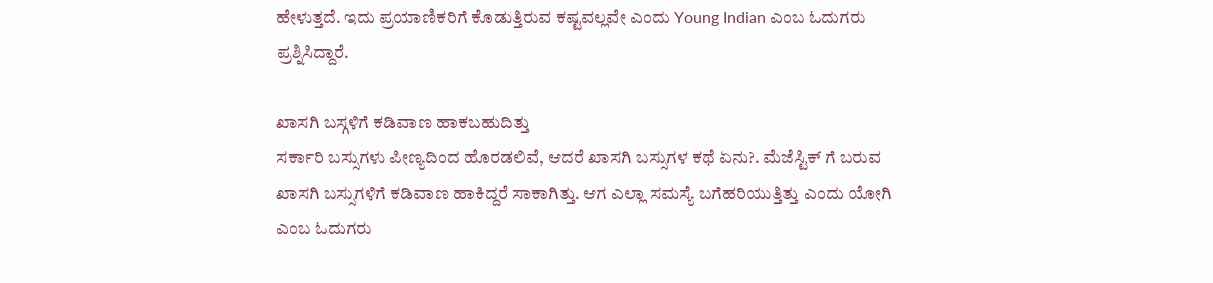ಹೇಳುತ್ತದೆ. ಇದು ಪ್ರಯಾಣಿಕರಿಗೆ ಕೊಡುತ್ತಿರುವ ಕಷ್ಟವಲ್ಲವೇ ಎಂದು Young Indian ಎಂಬ ಓದುಗರು ಪ್ರಶ್ನಿಸಿದ್ದಾರೆ.

ಖಾಸಗಿ ಬಸ್ಗಳಿಗೆ ಕಡಿವಾಣ ಹಾಕಬಹುದಿತ್ತು
ಸರ್ಕಾರಿ ಬಸ್ಸುಗಳು ಪೀಣ್ಯದಿಂದ ಹೊರಡಲಿವೆ, ಆದರೆ ಖಾಸಗಿ ಬಸ್ಸುಗಳ ಕಥೆ ಏನು?. ಮೆಜೆಸ್ಟಿಕ್ ಗೆ ಬರುವ ಖಾಸಗಿ ಬಸ್ಸುಗಳಿಗೆ ಕಡಿವಾಣ ಹಾಕಿದ್ದರೆ ಸಾಕಾಗಿತ್ತು. ಆಗ ಎಲ್ಲಾ ಸಮಸ್ಯೆ ಬಗೆಹರಿಯುತ್ತಿತ್ತು ಎಂದು ಯೋಗಿ ಎಂಬ ಓದುಗರು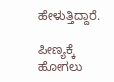ಹೇಳುತ್ತಿದ್ದಾರೆ.

ಪೀಣ್ಯಕ್ಕೆ ಹೋಗಲು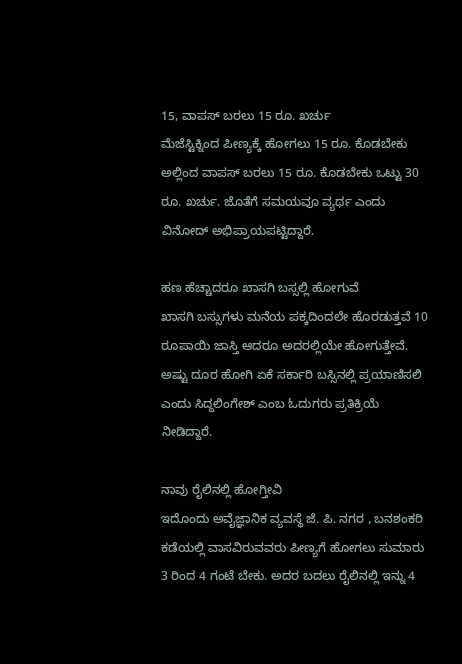15, ವಾಪಸ್ ಬರಲು 15 ರೂ. ಖರ್ಚು
ಮೆಜೆಸ್ಟಿಕ್ನಿಂದ ಪೀಣ್ಯಕ್ಕೆ ಹೋಗಲು 15 ರೂ. ಕೊಡಬೇಕು ಅಲ್ಲಿಂದ ವಾಪಸ್ ಬರಲು 15 ರೂ. ಕೊಡಬೇಕು ಒಟ್ಟು 30 ರೂ. ಖರ್ಚು. ಜೊತೆಗೆ ಸಮಯವೂ ವ್ಯರ್ಥ ಎಂದು ವಿನೋದ್ ಅಭಿಪ್ರಾಯಪಟ್ಟಿದ್ದಾರೆ.

ಹಣ ಹೆಚ್ಚಾದರೂ ಖಾಸಗಿ ಬಸ್ಸಲ್ಲಿ ಹೋಗುವೆ
ಖಾಸಗಿ ಬಸ್ಸುಗಳು ಮನೆಯ ಪಕ್ಕದಿಂದಲೇ ಹೊರಡುತ್ತವೆ 10 ರೂಪಾಯಿ ಜಾಸ್ತಿ ಆದರೂ ಅದರಲ್ಲಿಯೇ ಹೋಗುತ್ತೇವೆ. ಅಷ್ಟು ದೂರ ಹೋಗಿ ಏಕೆ ಸರ್ಕಾರಿ ಬಸ್ಸಿನಲ್ಲಿ ಪ್ರಯಾಣಿಸಲಿ ಎಂದು ಸಿದ್ದಲಿಂಗೇಶ್ ಎಂಬ ಓದುಗರು ಪ್ರತಿಕ್ರಿಯೆ ನೀಡಿದ್ದಾರೆ.

ನಾವು ರೈಲಿನಲ್ಲಿ ಹೋಗ್ತೀವಿ
ಇದೊಂದು ಅವೈಜ್ಞಾನಿಕ ವ್ಯವಸ್ಥೆ ಜೆ. ಪಿ. ನಗರ , ಬನಶಂಕರಿ ಕಡೆಯಲ್ಲಿ ವಾಸವಿರುವವರು ಪೀಣ್ಯಗೆ ಹೋಗಲು ಸುಮಾರು 3 ರಿಂದ 4 ಗಂಟೆ ಬೇಕು. ಅದರ ಬದಲು ರೈಲಿನಲ್ಲಿ ಇನ್ನು 4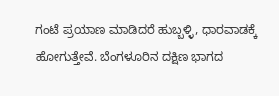ಗಂಟೆ ಪ್ರಯಾಣ ಮಾಡಿದರೆ ಹುಬ್ಬಳ್ಳಿ, ಧಾರವಾಡಕ್ಕೆ ಹೋಗುತ್ತೇವೆ. ಬೆಂಗಳೂರಿನ ದಕ್ಷಿಣ ಭಾಗದ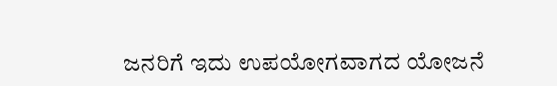ಜನರಿಗೆ ಇದು ಉಪಯೋಗವಾಗದ ಯೋಜನೆ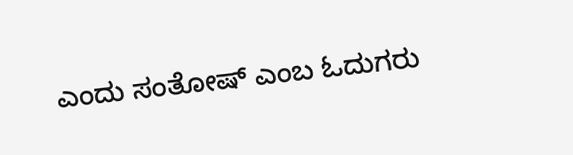ಎಂದು ಸಂತೋಷ್ ಎಂಬ ಓದುಗರು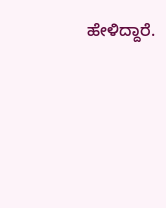ಹೇಳಿದ್ದಾರೆ.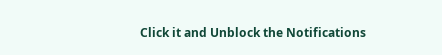Click it and Unblock the Notifications